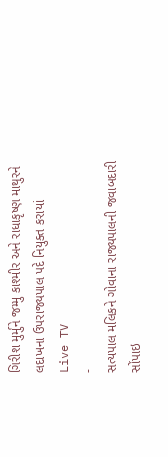ગિરીશ મુર્મુને જમ્મુ કાશ્મીર અને રાધાકૃષ્ણ માથુરને લદાખના ઉપરાજ્યપાલ પદે નિયુક્ત કરાયાં
Live TV
-
સત્યપાલ મલિકને ગોવાના રાજ્યપાલની જવાબદારી સોંપાઇ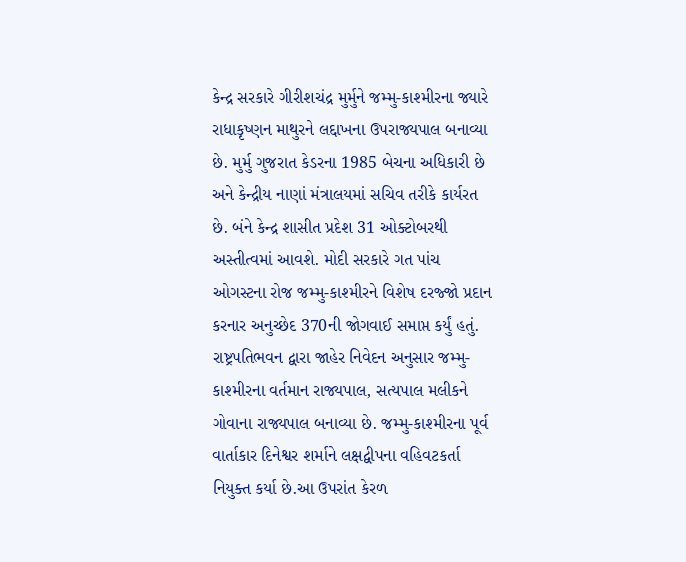કેન્દ્ર સરકારે ગીરીશચંદ્ર મુર્મુને જમ્મુ-કાશ્મીરના જ્યારે રાધાકૃષ્ણન માથુરને લદ્દાખના ઉપરાજ્યપાલ બનાવ્યા છે. મુર્મુ ગુજરાત કેડરના 1985 બેચના અધિકારી છે અને કેન્દ્રીય નાણાં મંત્રાલયમાં સચિવ તરીકે કાર્યરત છે. બંને કેન્દ્ર શાસીત પ્રદેશ 31 ઓક્ટોબરથી અસ્તીત્વમાં આવશે. મોદી સરકારે ગત પાંચ ઓગસ્ટના રોજ જમ્મુ-કાશ્મીરને વિશેષ દરજ્જો પ્રદાન કરનાર અનુચ્છેદ 370ની જોગવાઈ સમાપ્ત કર્યું હતું.
રાષ્ટ્રપતિભવન દ્વારા જાહેર નિવેદન અનુસાર જમ્મુ-કાશ્મીરના વર્તમાન રાજ્યપાલ, સત્યપાલ મલીકને ગોવાના રાજ્યપાલ બનાવ્યા છે. જમ્મુ-કાશ્મીરના પૂર્વ વાર્તાકાર દિનેશ્વર શર્માને લક્ષદ્વીપના વહિવટકર્તા નિયુક્ત કર્યા છે.આ ઉપરાંત કેરળ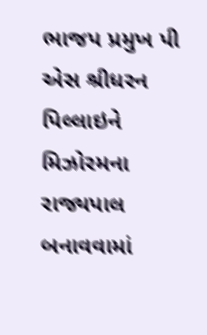ભાજપ પ્રમુખ પી એસ શ્રીધરન પિલ્લાઇને મિઝોરમના રાજ્યપાલ બનાવવામાં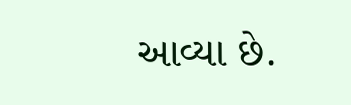આવ્યા છે.